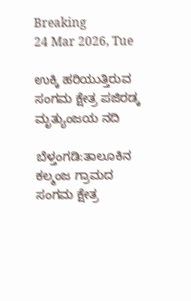Breaking
24 Mar 2026, Tue

ಉಕ್ಕಿ ಹರಿಯುತ್ತಿರುವ ಸಂಗಮ ಕ್ಷೇತ್ರ ಪಜಿರಡ್ಕ ಮೃತ್ಯುಂಜಯ ನದಿ

ಬೆಳ್ತಂಗಡಿ:ತಾಲೂಕಿನ ಕಲ್ಮಂಜ ಗ್ರಾಮದ ಸಂಗಮ ಕ್ಷೇತ್ರ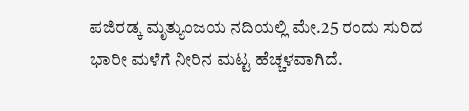ಪಜಿರಡ್ಕ ಮೃತ್ಯುಂಜಯ ನದಿಯಲ್ಲಿ ಮೇ.25 ರಂದು ಸುರಿದ ಭಾರೀ ಮಳೆಗೆ ನೀರಿನ ಮಟ್ಟ ಹೆಚ್ಚಳವಾಗಿದೆ.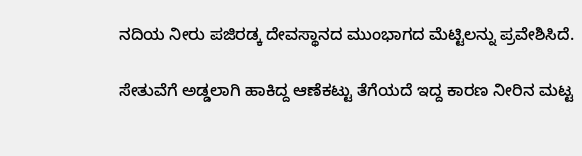ನದಿಯ ನೀರು ಪಜಿರಡ್ಕ ದೇವಸ್ಥಾನದ ಮುಂಭಾಗದ ಮೆಟ್ಟಿಲನ್ನು ಪ್ರವೇಶಿಸಿದೆ.

ಸೇತುವೆಗೆ ಅಡ್ಡಲಾಗಿ ಹಾಕಿದ್ದ ಆಣೆಕಟ್ಟು ತೆಗೆಯದೆ ಇದ್ದ ಕಾರಣ ನೀರಿನ ಮಟ್ಟ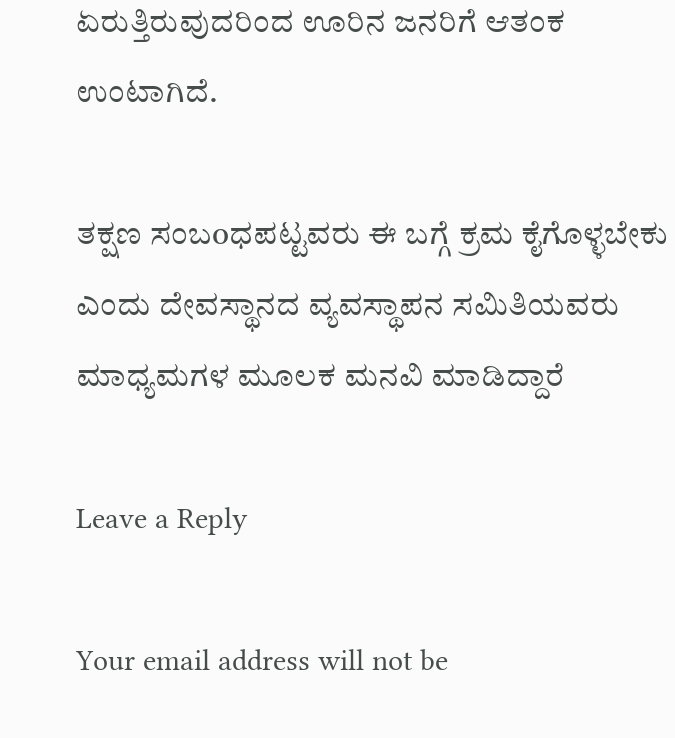ಏರುತ್ತಿರುವುದರಿಂದ ಊರಿನ ಜನರಿಗೆ ಆತಂಕ ಉಂಟಾಗಿದೆ.

ತಕ್ಷಣ ಸಂಬoಧಪಟ್ಟವರು ಈ ಬಗ್ಗೆ ಕ್ರಮ ಕೈಗೊಳ್ಳಬೇಕು ಎಂದು ದೇವಸ್ಥಾನದ ವ್ಯವಸ್ಥಾಪನ ಸಮಿತಿಯವರು ಮಾಧ್ಯಮಗಳ ಮೂಲಕ ಮನವಿ ಮಾಡಿದ್ದಾರೆ

Leave a Reply

Your email address will not be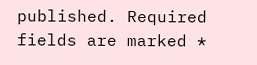published. Required fields are marked *